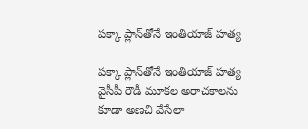పక్కా ప్లాన్‌తోనే ఇంతియాజ్ హత్య

పక్కా ప్లాన్‌తోనే ఇంతియాజ్ హత్య     వైసీపీ రౌడీ మూకల అరాచకాలను కూడా అణచి వేసేలా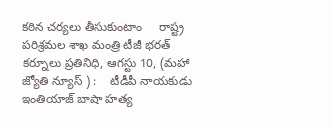కఠిన చర్యలు తీసుకుంటాం     రాష్ట్ర పరిశ్రమల శాఖ మంత్రి టీజీ భరత్     కర్నూలు ప్రతినిధి, ఆగస్టు 10, (మహా జ్యోతి న్యూస్ ) :    టీడీపీ నాయకుడు ఇంతియాజ్ బాషా హత్య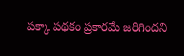పక్కా పథకం ప్రకారమే జరిగిందని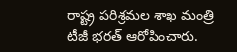రాష్ట్ర పరిశ్రమల శాఖ మంత్రి టీజీ భరత్ ఆరోపించారు.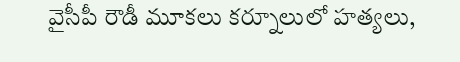వైసీపీ రౌడీ మూకలు కర్నూలులో హత్యలు,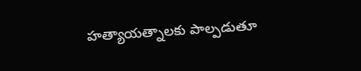హత్యాయత్నాలకు పాల్పడుతూ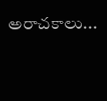అరాచకాలు...